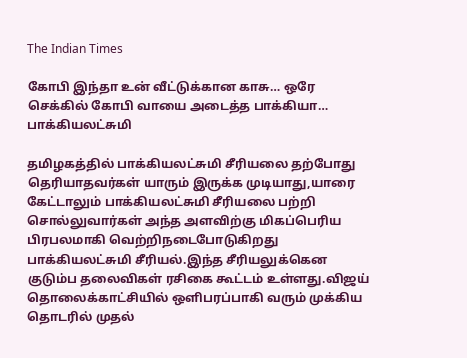The Indian Times

கோபி இந்தா உன் வீட்டுக்கான காசு… ஒரே செக்கில் கோபி வாயை அடைத்த பாக்கியா… பாக்கியலட்சுமி

தமிழகத்தில் பாக்கியலட்சுமி சீரியலை தற்போது தெரியாதவர்கள் யாரும் இருக்க முடியாது,யாரை கேட்டாலும் பாக்கியலட்சுமி சீரியலை பற்றி சொல்லுவார்கள் அந்த அளவிற்கு மிகப்பெரிய பிரபலமாகி வெற்றிநடைபோடுகிறது பாக்கியலட்சுமி சீரியல்.இந்த சீரியலுக்கென குடும்ப தலைவிகள் ரசிகை கூட்டம் உள்ளது.விஜய் தொலைக்காட்சியில் ஒளிபரப்பாகி வரும் முக்கிய தொடரில் முதல்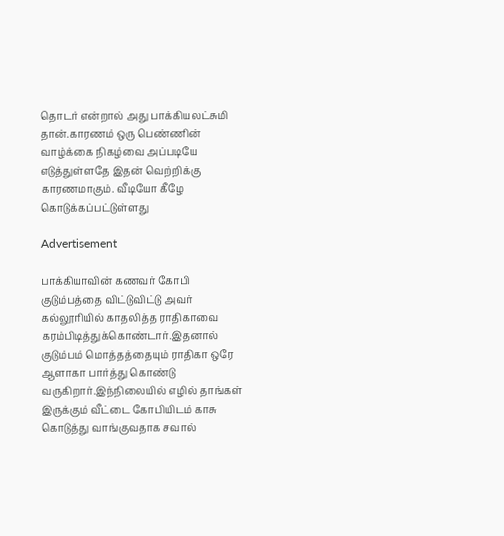தொடர் என்றால் அது பாக்கியலட்சுமி தான்.காரணம் ஒரு பெண்ணின் வாழ்க்கை நிகழ்வை அப்படியே எடுத்துள்ளதே இதன் வெற்றிக்கு காரணமாகும். வீடியோ கீழே கொடுக்கப்பட்டுள்ளது

Advertisement

பாக்கியாவின் கணவர் கோபி குடும்பத்தை விட்டுவிட்டு அவர் கல்லூரியில் காதலித்த ராதிகாவை கரம்பிடித்துக்கொண்டார்.இதனால் குடும்பம் மொத்தத்தையும் ராதிகா ஒரே ஆளாகா பார்த்து கொண்டு வருகிறார்.இந்நிலையில் எழில் தாங்கள் இருக்கும் வீட்டை கோபியிடம் காசு கொடுத்து வாங்குவதாக சவால்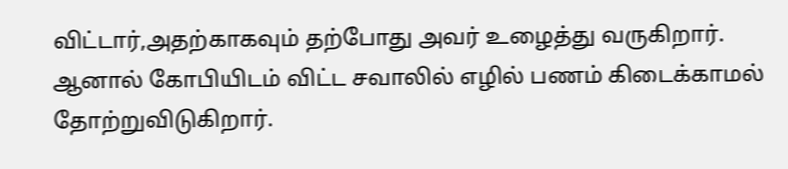விட்டார்,அதற்காகவும் தற்போது அவர் உழைத்து வருகிறார். ஆனால் கோபியிடம் விட்ட சவாலில் எழில் பணம் கிடைக்காமல் தோற்றுவிடுகிறார்.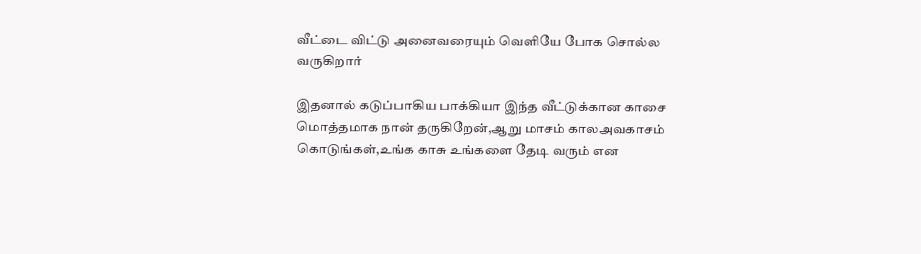வீட்டை விட்டு அனைவரையும் வெளியே போக சொல்ல வருகிறார்

இதனால் கடுப்பாகிய பாக்கியா இந்த வீட்டுக்கான காசை மொத்தமாக நான் தருகிறேன்,ஆறு மாசம் காலஅவகாசம் கொடுங்கள்,உங்க காசு உங்களை தேடி வரும் என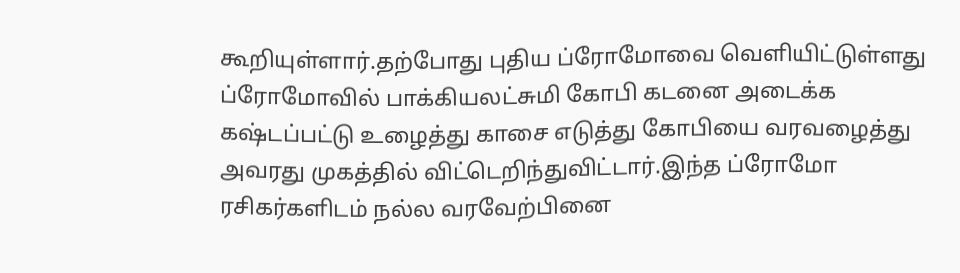கூறியுள்ளார்.தற்போது புதிய ப்ரோமோவை வெளியிட்டுள்ளது ப்ரோமோவில் பாக்கியலட்சுமி கோபி கடனை அடைக்க கஷ்டப்பட்டு உழைத்து காசை எடுத்து கோபியை வரவழைத்து அவரது முகத்தில் விட்டெறிந்துவிட்டார்.இந்த ப்ரோமோ ரசிகர்களிடம் நல்ல வரவேற்பினை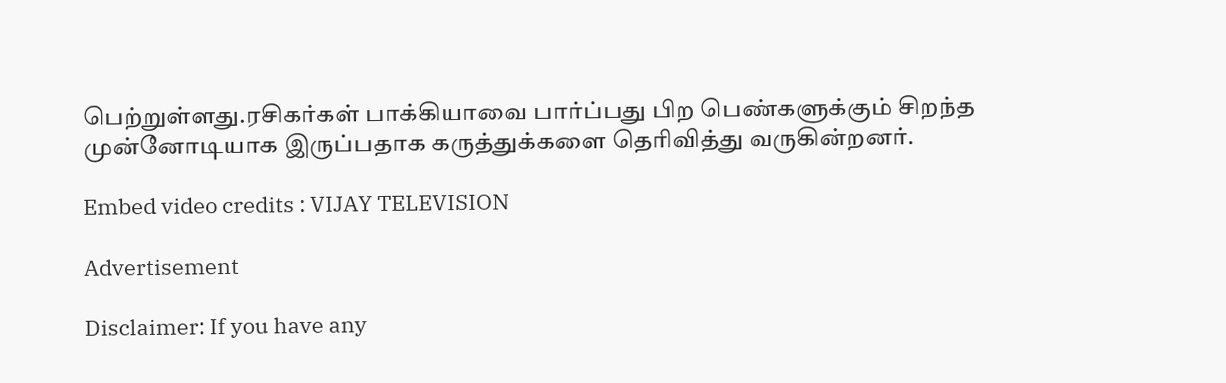பெற்றுள்ளது.ரசிகர்கள் பாக்கியாவை பார்ப்பது பிற பெண்களுக்கும் சிறந்த முன்னோடியாக இருப்பதாக கருத்துக்களை தெரிவித்து வருகின்றனர்.

Embed video credits : VIJAY TELEVISION

Advertisement

Disclaimer: If you have any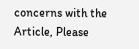concerns with the Article, Please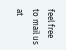feel free to mail us at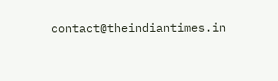contact@theindiantimes.in